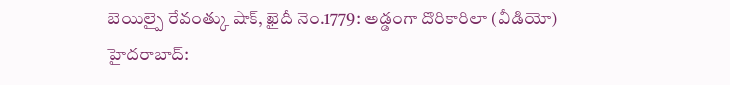బెయిల్పై రేవంత్కు షాక్, ఖైదీ నెం.1779: అడ్డంగా దొరికారిలా (వీడియో)
హైదరాబాద్: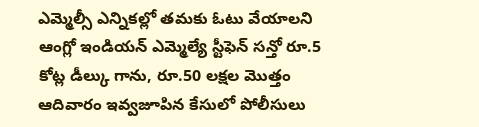ఎమ్మెల్సీ ఎన్నికల్లో తమకు ఓటు వేయాలని ఆంగ్లో ఇండియన్ ఎమ్మెల్యే స్టీఫెన్ సన్తో రూ.5 కోట్ల డీల్కు గాను, రూ.50 లక్షల మొత్తం ఆదివారం ఇవ్వజూపిన కేసులో పోలీసులు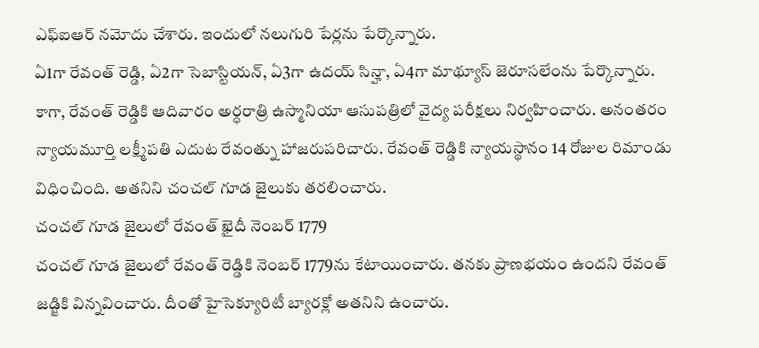ఎఫ్ఐఆర్ నమోదు చేశారు. ఇందులో నలుగురి పేర్లను పేర్కొన్నారు.
ఏ1గా రేవంత్ రెడ్డి, ఏ2గా సెబాస్టియన్, ఏ3గా ఉదయ్ సిన్హా, ఏ4గా మాథ్యూస్ జెరూసలేంను పేర్కొన్నారు. కాగా, రేవంత్ రెడ్డికి ఆదివారం అర్ధరాత్రి ఉస్మానియా ఆసుపత్రిలో వైద్య పరీక్షలు నిర్వహించారు. అనంతరం న్యాయమూర్తి లక్ష్మీపతి ఎదుట రేవంత్ను హాజరుపరిచారు. రేవంత్ రెడ్డికి న్యాయస్థానం 14 రోజుల రిమాండు విధించింది. అతనిని చంచల్ గూడ జైలుకు తరలించారు.
చంచల్ గూడ జైలులో రేవంత్ ఖైదీ నెంబర్ 1779
చంచల్ గూడ జైలులో రేవంత్ రెడ్డికి నెంబర్ 1779ను కేటాయించారు. తనకు ప్రాణభయం ఉందని రేవంత్ జడ్జికి విన్నవించారు. దీంతో హైసెక్యూరిటీ బ్యారక్లో అతనిని ఉంచారు.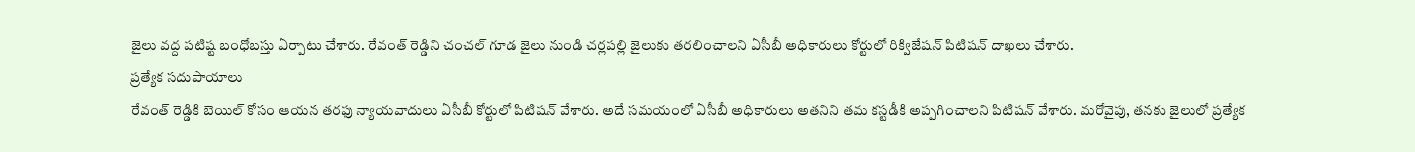జైలు వద్ద పటిష్ట బంధోబస్తు ఏర్పాటు చేశారు. రేవంత్ రెడ్డిని చంచల్ గూడ జైలు నుండి చర్లపల్లి జైలుకు తరలించాలని ఏసీబీ అధికారులు కోర్టులో రిక్విజేషన్ పిటిషన్ దాఖలు చేశారు.
ప్రత్యేక సదుపాయాలు
రేవంత్ రెడ్డికి బెయిల్ కోసం ఆయన తరఫు న్యాయవాదులు ఏసీబీ కోర్టులో పిటిషన్ వేశారు. అదే సమయంలో ఏసీబీ అధికారులు అతనిని తమ కస్టడీకి అప్పగించాలని పిటిషన్ వేశారు. మరోవైపు, తనకు జైలులో ప్రత్యేక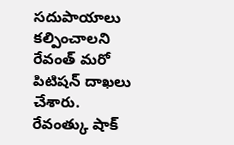సదుపాయాలు కల్పించాలని రేవంత్ మరో పిటిషన్ దాఖలు చేశారు.
రేవంత్కు షాక్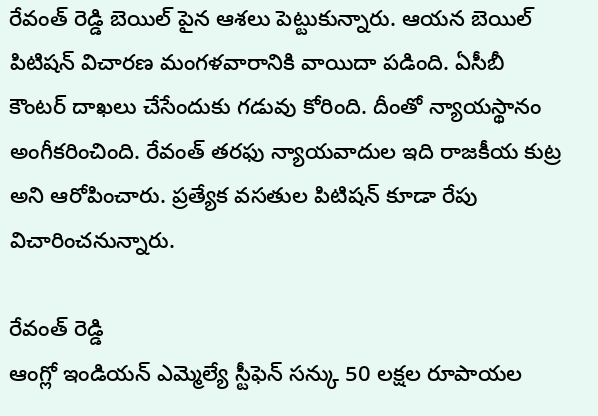రేవంత్ రెడ్డి బెయిల్ పైన ఆశలు పెట్టుకున్నారు. ఆయన బెయిల్ పిటిషన్ విచారణ మంగళవారానికి వాయిదా పడింది. ఏసీబీ కౌంటర్ దాఖలు చేసేందుకు గడువు కోరింది. దీంతో న్యాయస్థానం అంగీకరించింది. రేవంత్ తరఫు న్యాయవాదుల ఇది రాజకీయ కుట్ర అని ఆరోపించారు. ప్రత్యేక వసతుల పిటిషన్ కూడా రేపు విచారించనున్నారు.

రేవంత్ రెడ్డి
ఆంగ్లో ఇండియన్ ఎమ్మెల్యే స్టీఫెన్ సన్కు 50 లక్షల రూపాయల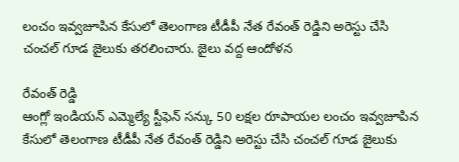లంచం ఇవ్వజూపిన కేసులో తెలంగాణ టీడీపీ నేత రేవంత్ రెడ్డిని అరెస్టు చేసి చంచల్ గూడ జైలుకు తరలించారు. జైలు వద్ద ఆందోళన

రేవంత్ రెడ్డి
ఆంగ్లో ఇండియన్ ఎమ్మెల్యే స్టీఫెన్ సన్కు 50 లక్షల రూపాయల లంచం ఇవ్వజూపిన కేసులో తెలంగాణ టీడీపీ నేత రేవంత్ రెడ్డిని అరెస్టు చేసి చంచల్ గూడ జైలుకు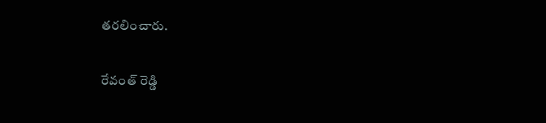తరలించారు.

రేవంత్ రెడ్డి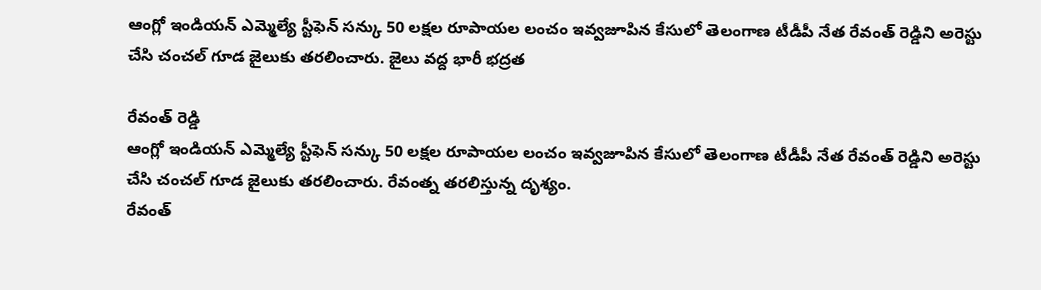ఆంగ్లో ఇండియన్ ఎమ్మెల్యే స్టీఫెన్ సన్కు 50 లక్షల రూపాయల లంచం ఇవ్వజూపిన కేసులో తెలంగాణ టీడీపీ నేత రేవంత్ రెడ్డిని అరెస్టు చేసి చంచల్ గూడ జైలుకు తరలించారు. జైలు వద్ద భారీ భద్రత

రేవంత్ రెడ్డి
ఆంగ్లో ఇండియన్ ఎమ్మెల్యే స్టీఫెన్ సన్కు 50 లక్షల రూపాయల లంచం ఇవ్వజూపిన కేసులో తెలంగాణ టీడీపీ నేత రేవంత్ రెడ్డిని అరెస్టు చేసి చంచల్ గూడ జైలుకు తరలించారు. రేవంత్న తరలిస్తున్న దృశ్యం.
రేవంత్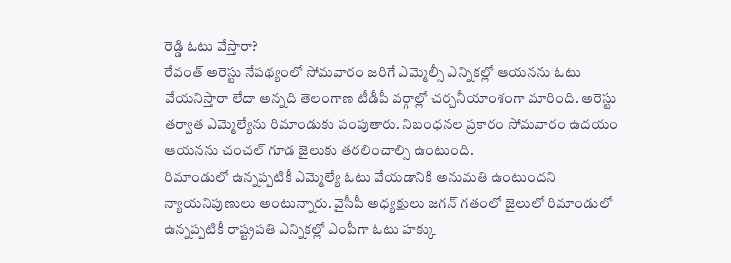రెడ్డి ఓటు వేస్తారా?
రేవంత్ అరెస్టు నేపథ్యంలో సోమవారం జరిగే ఎమ్మెల్సీ ఎన్నికల్లో ఆయనను ఓటు వేయనిస్తారా లేదా అన్నది తెలంగాణ టీడీపీ వర్గాల్లో చర్చనీయాంశంగా మారింది. అరెస్టు తర్వాత ఎమ్మెల్యేను రిమాండుకు పంపుతారు. నిబంధనల ప్రకారం సోమవారం ఉదయం ఆయనను చంచల్ గూడ జైలుకు తరలించాల్సి ఉంటుంది.
రిమాండులో ఉన్నప్పటికీ ఎమ్మెల్యే ఓటు వేయడానికి అనుమతి ఉంటుందని న్యాయనిపుణులు అంటున్నారు. వైసీపీ అధ్యక్షులు జగన్ గతంలో జైలులో రిమాండులో ఉన్నప్పటికీ రాష్ట్రపతి ఎన్నికల్లో ఎంపీగా ఓటు హక్కు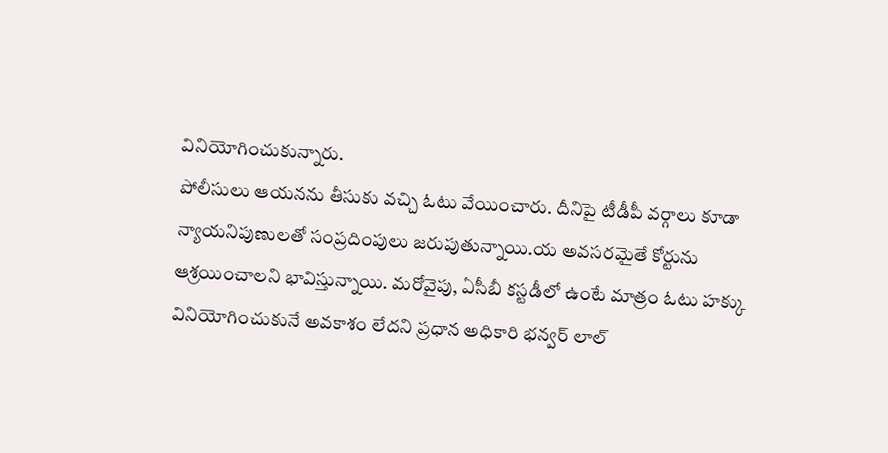వినియోగించుకున్నారు.
పోలీసులు ఆయనను తీసుకు వచ్చి ఓటు వేయించారు. దీనిపై టీడీపీ వర్గాలు కూడా న్యాయనిపుణులతో సంప్రదింపులు జరుపుతున్నాయి.య అవసరమైతే కోర్టును ఆశ్రయించాలని భావిస్తున్నాయి. మరోవైపు, ఏసీబీ కస్టడీలో ఉంటే మాత్రం ఓటు హక్కు వినియోగించుకునే అవకాశం లేదని ప్రధాన అధికారి భన్వర్ లాల్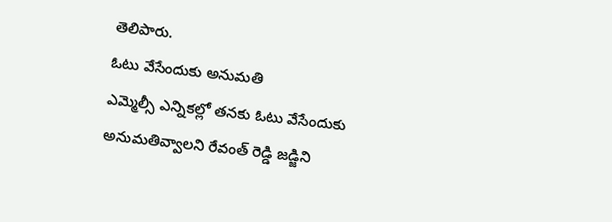తెలిపారు.
ఓటు వేసేందుకు అనుమతి
ఎమ్మెల్సీ ఎన్నికల్లో తనకు ఓటు వేసేందుకు అనుమతివ్వాలని రేవంత్ రెడ్డి జడ్జిని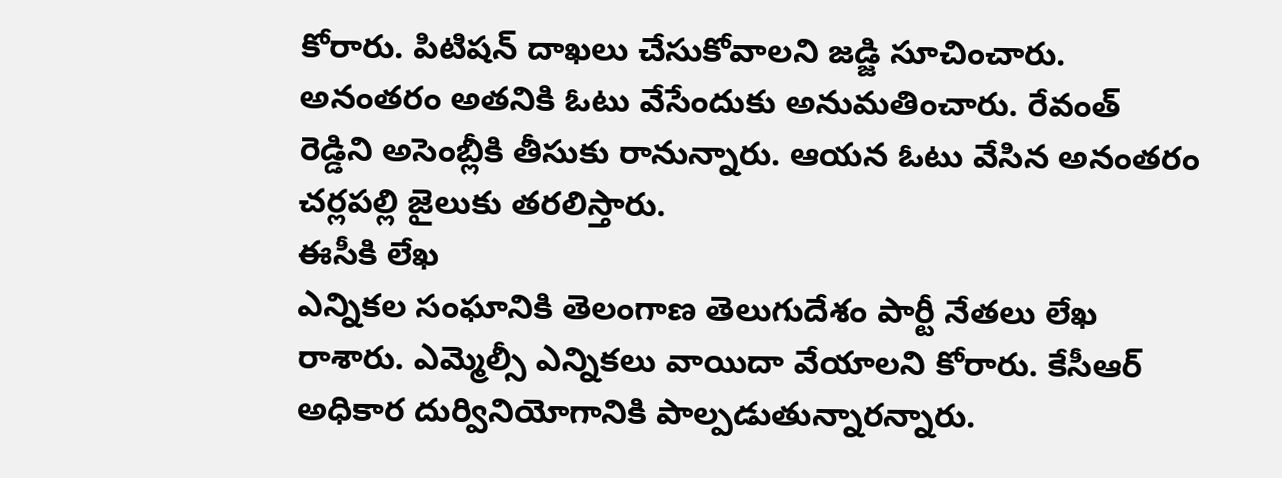కోరారు. పిటిషన్ దాఖలు చేసుకోవాలని జడ్జి సూచించారు. అనంతరం అతనికి ఓటు వేసేందుకు అనుమతించారు. రేవంత్ రెడ్డిని అసెంబ్లీకి తీసుకు రానున్నారు. ఆయన ఓటు వేసిన అనంతరం చర్లపల్లి జైలుకు తరలిస్తారు.
ఈసీకి లేఖ
ఎన్నికల సంఘానికి తెలంగాణ తెలుగుదేశం పార్టీ నేతలు లేఖ రాశారు. ఎమ్మెల్సీ ఎన్నికలు వాయిదా వేయాలని కోరారు. కేసీఆర్ అధికార దుర్వినియోగానికి పాల్పడుతున్నారన్నారు.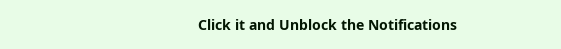Click it and Unblock the Notifications